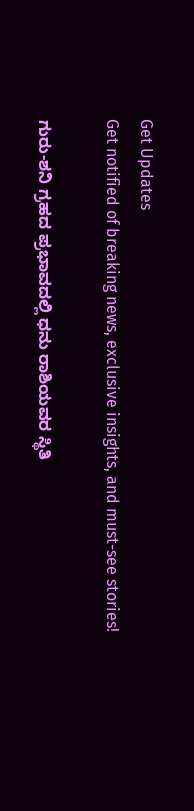Get Updates
Get notified of breaking news, exclusive insights, and must-see stories!

ಗುರು-ಶನಿ ಗ್ರಹದ ಪ್ರಭಾವದಲ್ಲಿ ಧನು ರಾಶಿಯವರ ಸ್ಥಿತಿ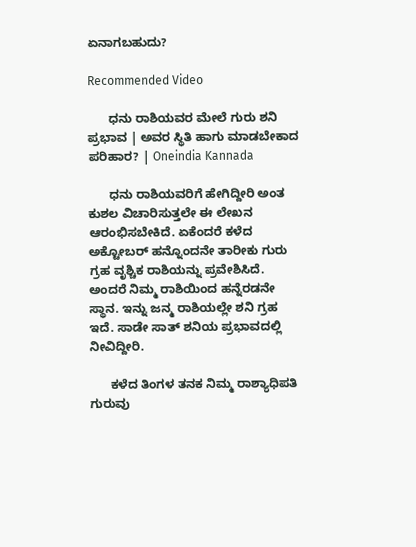ಏನಾಗಬಹುದು?

Recommended Video

      ಧನು ರಾಶಿಯವರ ಮೇಲೆ ಗುರು ಶನಿ ಪ್ರಭಾವ | ಅವರ ಸ್ಥಿತಿ ಹಾಗು ಮಾಡಬೇಕಾದ ಪರಿಹಾರ? | Oneindia Kannada

      ಧನು ರಾಶಿಯವರಿಗೆ ಹೇಗಿದ್ದೀರಿ ಅಂತ ಕುಶಲ ವಿಚಾರಿಸುತ್ತಲೇ ಈ ಲೇಖನ ಆರಂಭಿಸಬೇಕಿದೆ. ಏಕೆಂದರೆ ಕಳೆದ ಅಕ್ಟೋಬರ್ ಹನ್ನೊಂದನೇ ತಾರೀಕು ಗುರು ಗ್ರಹ ವೃಶ್ಚಿಕ ರಾಶಿಯನ್ನು ಪ್ರವೇಶಿಸಿದೆ. ಅಂದರೆ ನಿಮ್ಮ ರಾಶಿಯಿಂದ ಹನ್ನೆರಡನೇ ಸ್ಥಾನ. ಇನ್ನು ಜನ್ಮ ರಾಶಿಯಲ್ಲೇ ಶನಿ ಗ್ರಹ ಇದೆ. ಸಾಡೇ ಸಾತ್ ಶನಿಯ ಪ್ರಭಾವದಲ್ಲಿ ನೀವಿದ್ದೀರಿ.

      ಕಳೆದ ತಿಂಗಳ ತನಕ ನಿಮ್ಮ ರಾಶ್ಯಾಧಿಪತಿ ಗುರುವು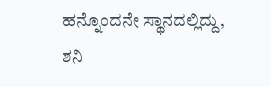ಹನ್ನೊಂದನೇ ಸ್ಥಾನದಲ್ಲಿದ್ದು, ಶನಿ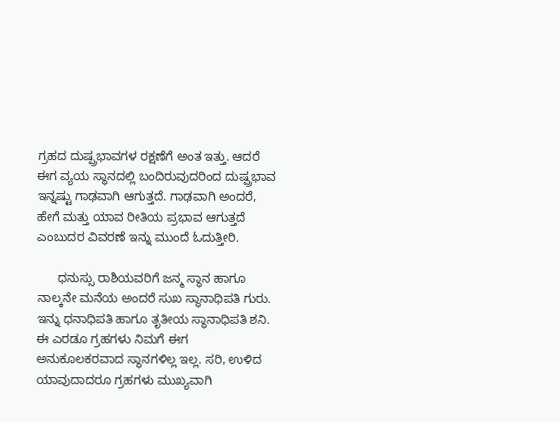ಗ್ರಹದ ದುಷ್ಪ್ರಭಾವಗಳ ರಕ್ಷಣೆಗೆ ಅಂತ ಇತ್ತು. ಆದರೆ ಈಗ ವ್ಯಯ ಸ್ಥಾನದಲ್ಲಿ ಬಂದಿರುವುದರಿಂದ ದುಷ್ಪ್ರಭಾವ ಇನ್ನಷ್ಟು ಗಾಢವಾಗಿ ಆಗುತ್ತದೆ. ಗಾಢವಾಗಿ ಅಂದರೆ, ಹೇಗೆ ಮತ್ತು ಯಾವ ರೀತಿಯ ಪ್ರಭಾವ ಆಗುತ್ತದೆ ಎಂಬುದರ ವಿವರಣೆ ಇನ್ನು ಮುಂದೆ ಓದುತ್ತೀರಿ.

      ಧನುಸ್ಸು ರಾಶಿಯವರಿಗೆ ಜನ್ಮ ಸ್ಥಾನ ಹಾಗೂ ನಾಲ್ಕನೇ ಮನೆಯ ಅಂದರೆ ಸುಖ ಸ್ಥಾನಾಧಿಪತಿ ಗುರು. ಇನ್ನು ಧನಾಧಿಪತಿ ಹಾಗೂ ತೃತೀಯ ಸ್ಥಾನಾಧಿಪತಿ ಶನಿ. ಈ ಎರಡೂ ಗ್ರಹಗಳು ನಿಮಗೆ ಈಗ ಅನುಕೂಲಕರವಾದ ಸ್ಥಾನಗಳಿಲ್ಲ ಇಲ್ಲ. ಸರಿ, ಉಳಿದ ಯಾವುದಾದರೂ ಗ್ರಹಗಳು ಮುಖ್ಯವಾಗಿ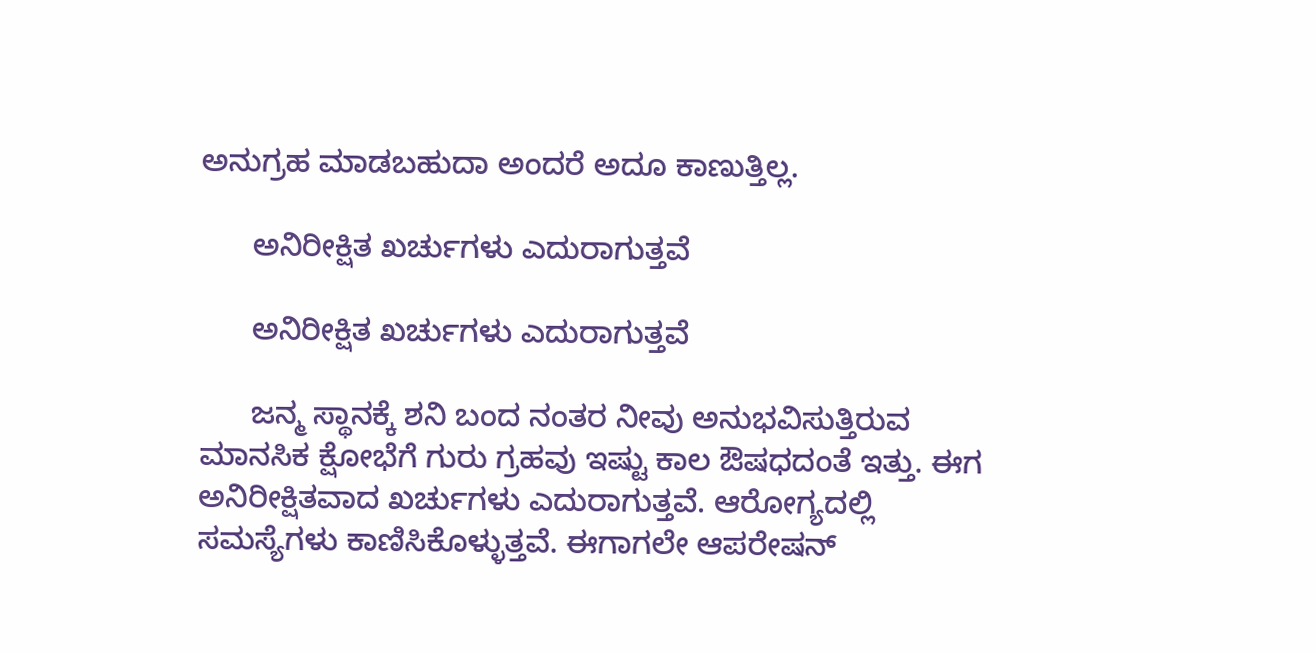ಅನುಗ್ರಹ ಮಾಡಬಹುದಾ ಅಂದರೆ ಅದೂ ಕಾಣುತ್ತಿಲ್ಲ.

      ಅನಿರೀಕ್ಷಿತ ಖರ್ಚುಗಳು ಎದುರಾಗುತ್ತವೆ

      ಅನಿರೀಕ್ಷಿತ ಖರ್ಚುಗಳು ಎದುರಾಗುತ್ತವೆ

      ಜನ್ಮ ಸ್ಥಾನಕ್ಕೆ ಶನಿ ಬಂದ ನಂತರ ನೀವು ಅನುಭವಿಸುತ್ತಿರುವ ಮಾನಸಿಕ ಕ್ಷೋಭೆಗೆ ಗುರು ಗ್ರಹವು ಇಷ್ಟು ಕಾಲ ಔಷಧದಂತೆ ಇತ್ತು. ಈಗ ಅನಿರೀಕ್ಷಿತವಾದ ಖರ್ಚುಗಳು ಎದುರಾಗುತ್ತವೆ. ಆರೋಗ್ಯದಲ್ಲಿ ಸಮಸ್ಯೆಗಳು ಕಾಣಿಸಿಕೊಳ್ಳುತ್ತವೆ. ಈಗಾಗಲೇ ಆಪರೇಷನ್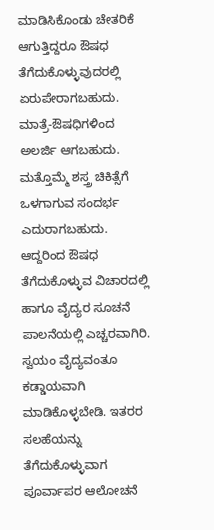ಮಾಡಿಸಿಕೊಂಡು ಚೇತರಿಕೆ ಆಗುತ್ತಿದ್ದರೂ ಔಷಧ ತೆಗೆದುಕೊಳ್ಳುವುದರಲ್ಲಿ ಏರುಪೇರಾಗಬಹುದು. ಮಾತ್ರೆ-ಔಷಧಿಗಳಿಂದ ಅಲರ್ಜಿ ಆಗಬಹುದು. ಮತ್ತೊಮ್ಮೆ ಶಸ್ತ್ರ ಚಿಕಿತ್ಸೆಗೆ ಒಳಗಾಗುವ ಸಂದರ್ಭ ಎದುರಾಗಬಹುದು. ಆದ್ದರಿಂದ ಔಷಧ ತೆಗೆದುಕೊಳ್ಳುವ ವಿಚಾರದಲ್ಲಿ ಹಾಗೂ ವೈದ್ಯರ ಸೂಚನೆ ಪಾಲನೆಯಲ್ಲಿ ಎಚ್ಚರವಾಗಿರಿ. ಸ್ವಯಂ ವೈದ್ಯವಂತೂ ಕಡ್ಡಾಯವಾಗಿ ಮಾಡಿಕೊಳ್ಳಬೇಡಿ. ಇತರರ ಸಲಹೆಯನ್ನು ತೆಗೆದುಕೊಳ್ಳುವಾಗ ಪೂರ್ವಾಪರ ಆಲೋಚನೆ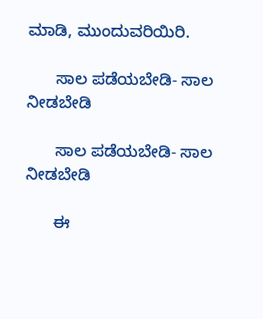ಮಾಡಿ, ಮುಂದುವರಿಯಿರಿ.

      ಸಾಲ ಪಡೆಯಬೇಡಿ- ಸಾಲ ನೀಡಬೇಡಿ

      ಸಾಲ ಪಡೆಯಬೇಡಿ- ಸಾಲ ನೀಡಬೇಡಿ

      ಈ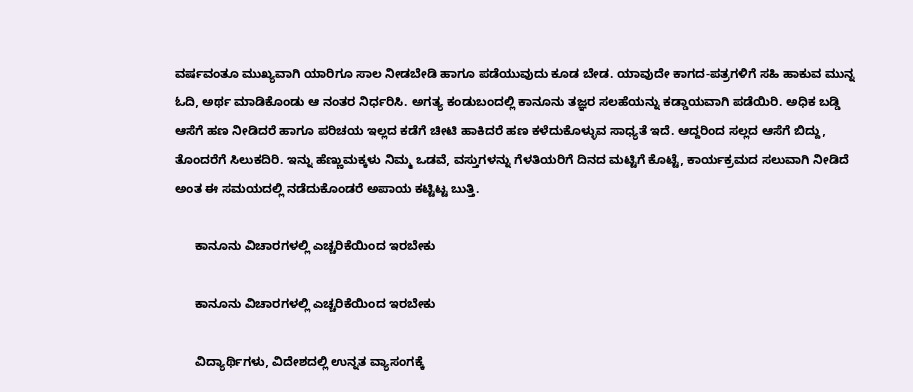ವರ್ಷವಂತೂ ಮುಖ್ಯವಾಗಿ ಯಾರಿಗೂ ಸಾಲ ನೀಡಬೇಡಿ ಹಾಗೂ ಪಡೆಯುವುದು ಕೂಡ ಬೇಡ. ಯಾವುದೇ ಕಾಗದ-ಪತ್ರಗಳಿಗೆ ಸಹಿ ಹಾಕುವ ಮುನ್ನ ಓದಿ, ಅರ್ಥ ಮಾಡಿಕೊಂಡು ಆ ನಂತರ ನಿರ್ಧರಿಸಿ. ಅಗತ್ಯ ಕಂಡುಬಂದಲ್ಲಿ ಕಾನೂನು ತಜ್ಞರ ಸಲಹೆಯನ್ನು ಕಡ್ಡಾಯವಾಗಿ ಪಡೆಯಿರಿ. ಅಧಿಕ ಬಡ್ಡಿ ಆಸೆಗೆ ಹಣ ನೀಡಿದರೆ ಹಾಗೂ ಪರಿಚಯ ಇಲ್ಲದ ಕಡೆಗೆ ಚೀಟಿ ಹಾಕಿದರೆ ಹಣ ಕಳೆದುಕೊಳ್ಳುವ ಸಾಧ್ಯತೆ ಇದೆ. ಆದ್ದರಿಂದ ಸಲ್ಲದ ಆಸೆಗೆ ಬಿದ್ದು, ತೊಂದರೆಗೆ ಸಿಲುಕದಿರಿ. ಇನ್ನು ಹೆಣ್ಣುಮಕ್ಕಳು ನಿಮ್ಮ ಒಡವೆ, ವಸ್ತುಗಳನ್ನು ಗೆಳತಿಯರಿಗೆ ದಿನದ ಮಟ್ಟಿಗೆ ಕೊಟ್ಟೆ, ಕಾರ್ಯಕ್ರಮದ ಸಲುವಾಗಿ ನೀಡಿದೆ ಅಂತ ಈ ಸಮಯದಲ್ಲಿ ನಡೆದುಕೊಂಡರೆ ಅಪಾಯ ಕಟ್ಟಿಟ್ಟ ಬುತ್ತಿ.

      ಕಾನೂನು ವಿಚಾರಗಳಲ್ಲಿ ಎಚ್ಚರಿಕೆಯಿಂದ ಇರಬೇಕು

      ಕಾನೂನು ವಿಚಾರಗಳಲ್ಲಿ ಎಚ್ಚರಿಕೆಯಿಂದ ಇರಬೇಕು

      ವಿದ್ಯಾರ್ಥಿಗಳು, ವಿದೇಶದಲ್ಲಿ ಉನ್ನತ ವ್ಯಾಸಂಗಕ್ಕೆ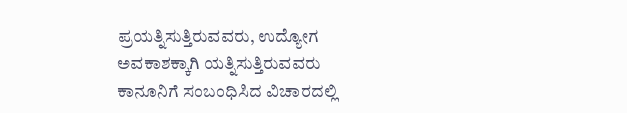ಪ್ರಯತ್ನಿಸುತ್ತಿರುವವರು, ಉದ್ಯೋಗ ಅವಕಾಶಕ್ಕಾಗಿ ಯತ್ನಿಸುತ್ತಿರುವವರು ಕಾನೂನಿಗೆ ಸಂಬಂಧಿಸಿದ ವಿಚಾರದಲ್ಲಿ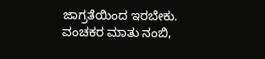ಜಾಗ್ರತೆಯಿಂದ ಇರಬೇಕು. ವಂಚಕರ ಮಾತು ನಂಬಿ,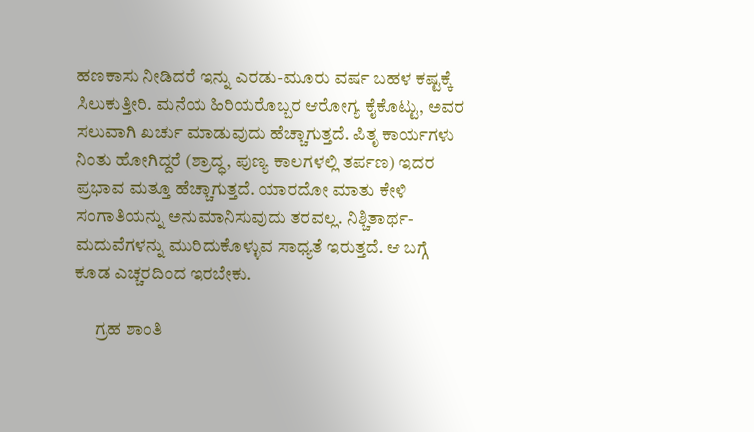ಹಣಕಾಸು ನೀಡಿದರೆ ಇನ್ನು ಎರಡು-ಮೂರು ವರ್ಷ ಬಹಳ ಕಷ್ಟಕ್ಕೆ ಸಿಲುಕುತ್ತೀರಿ. ಮನೆಯ ಹಿರಿಯರೊಬ್ಬರ ಆರೋಗ್ಯ ಕೈಕೊಟ್ಟು, ಅವರ ಸಲುವಾಗಿ ಖರ್ಚು ಮಾಡುವುದು ಹೆಚ್ಚಾಗುತ್ತದೆ. ಪಿತೃ ಕಾರ್ಯಗಳು ನಿಂತು ಹೋಗಿದ್ದರೆ (ಶ್ರಾದ್ಧ, ಪುಣ್ಯ ಕಾಲಗಳಲ್ಲಿ ತರ್ಪಣ) ಇದರ ಪ್ರಭಾವ ಮತ್ತೂ ಹೆಚ್ಚಾಗುತ್ತದೆ. ಯಾರದೋ ಮಾತು ಕೇಳಿ ಸಂಗಾತಿಯನ್ನು ಅನುಮಾನಿಸುವುದು ತರವಲ್ಲ. ನಿಶ್ಚಿತಾರ್ಥ-ಮದುವೆಗಳನ್ನು ಮುರಿದುಕೊಳ್ಳುವ ಸಾಧ್ಯತೆ ಇರುತ್ತದೆ. ಆ ಬಗ್ಗೆ ಕೂಡ ಎಚ್ಚರದಿಂದ ಇರಬೇಕು.

      ಗ್ರಹ ಶಾಂತಿ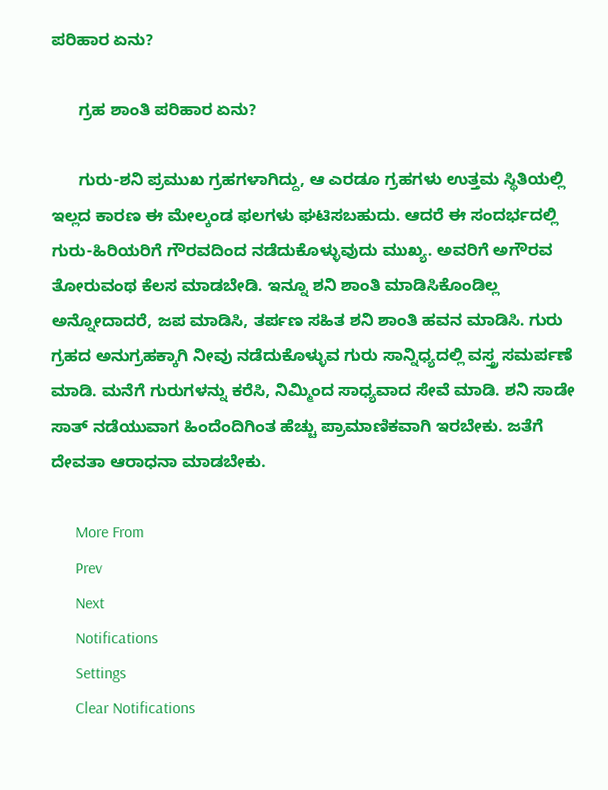ಪರಿಹಾರ ಏನು?

      ಗ್ರಹ ಶಾಂತಿ ಪರಿಹಾರ ಏನು?

      ಗುರು-ಶನಿ ಪ್ರಮುಖ ಗ್ರಹಗಳಾಗಿದ್ದು, ಆ ಎರಡೂ ಗ್ರಹಗಳು ಉತ್ತಮ ಸ್ಥಿತಿಯಲ್ಲಿ ಇಲ್ಲದ ಕಾರಣ ಈ ಮೇಲ್ಕಂಡ ಫಲಗಳು ಘಟಿಸಬಹುದು. ಆದರೆ ಈ ಸಂದರ್ಭದಲ್ಲಿ ಗುರು-ಹಿರಿಯರಿಗೆ ಗೌರವದಿಂದ ನಡೆದುಕೊಳ್ಳುವುದು ಮುಖ್ಯ. ಅವರಿಗೆ ಅಗೌರವ ತೋರುವಂಥ ಕೆಲಸ ಮಾಡಬೇಡಿ. ಇನ್ನೂ ಶನಿ ಶಾಂತಿ ಮಾಡಿಸಿಕೊಂಡಿಲ್ಲ ಅನ್ನೋದಾದರೆ, ಜಪ ಮಾಡಿಸಿ, ತರ್ಪಣ ಸಹಿತ ಶನಿ ಶಾಂತಿ ಹವನ ಮಾಡಿಸಿ. ಗುರು ಗ್ರಹದ ಅನುಗ್ರಹಕ್ಕಾಗಿ ನೀವು ನಡೆದುಕೊಳ್ಳುವ ಗುರು ಸಾನ್ನಿಧ್ಯದಲ್ಲಿ ವಸ್ತ್ರ ಸಮರ್ಪಣೆ ಮಾಡಿ. ಮನೆಗೆ ಗುರುಗಳನ್ನು ಕರೆಸಿ, ನಿಮ್ಮಿಂದ ಸಾಧ್ಯವಾದ ಸೇವೆ ಮಾಡಿ. ಶನಿ ಸಾಡೇ ಸಾತ್ ನಡೆಯುವಾಗ ಹಿಂದೆಂದಿಗಿಂತ ಹೆಚ್ಚು ಪ್ರಾಮಾಣಿಕವಾಗಿ ಇರಬೇಕು. ಜತೆಗೆ ದೇವತಾ ಆರಾಧನಾ ಮಾಡಬೇಕು.

      More From
      Prev
      Next
      Notifications
      Settings
      Clear Notifications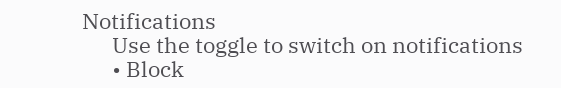Notifications
      Use the toggle to switch on notifications
      • Block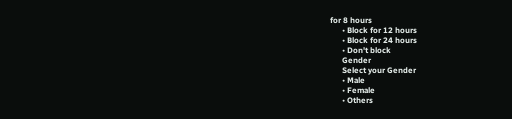for 8 hours
      • Block for 12 hours
      • Block for 24 hours
      • Don't block
      Gender
      Select your Gender
      • Male
      • Female
      • Others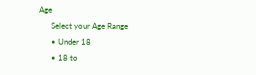Age
      Select your Age Range
      • Under 18
      • 18 to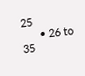25
      • 26 to 35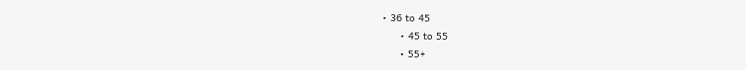• 36 to 45
      • 45 to 55
      • 55+